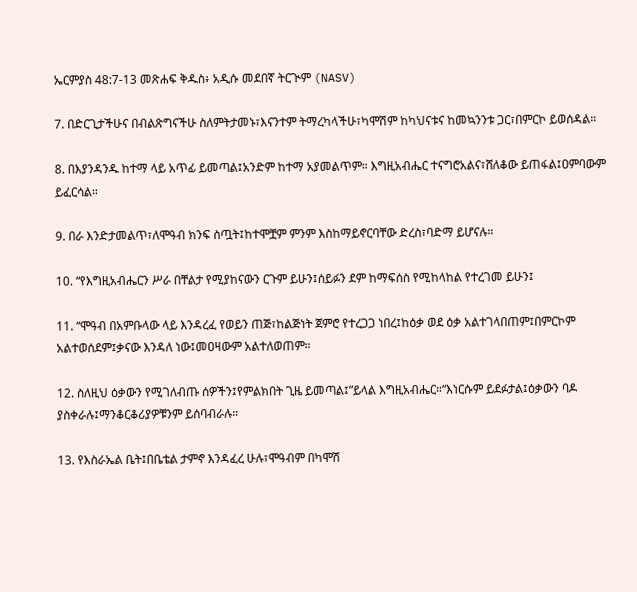ኤርምያስ 48:7-13 መጽሐፍ ቅዱስ፥ አዲሱ መደበኛ ትርጒም (NASV)

7. በድርጊታችሁና በብልጽግናችሁ ስለምትታመኑ፣እናንተም ትማረካላችሁ፣ካሞሽም ከካህናቱና ከመኳንንቱ ጋር፣በምርኮ ይወሰዳል።

8. በእያንዳንዱ ከተማ ላይ አጥፊ ይመጣል፤አንድም ከተማ አያመልጥም። እግዚአብሔር ተናግሮአልና፣ሸለቆው ይጠፋል፤ዐምባውም ይፈርሳል።

9. በራ እንድታመልጥ፣ለሞዓብ ክንፍ ስጧት፤ከተሞቿም ምንም እስከማይኖርባቸው ድረስ፣ባድማ ይሆናሉ።

10. “የእግዚአብሔርን ሥራ በቸልታ የሚያከናውን ርጉም ይሁን፤ሰይፉን ደም ከማፍሰስ የሚከላከል የተረገመ ይሁን፤

11. “ሞዓብ በአምቡላው ላይ እንዳረፈ የወይን ጠጅ፣ከልጅነት ጀምሮ የተረጋጋ ነበረ፤ከዕቃ ወደ ዕቃ አልተገላበጠም፤በምርኮም አልተወሰደም፤ቃናው እንዳለ ነው፤መዐዛውም አልተለወጠም።

12. ስለዚህ ዕቃውን የሚገለብጡ ሰዎችን፤የምልክበት ጊዜ ይመጣል፤”ይላል እግዚአብሔር።“እነርሱም ይደፉታል፤ዕቃውን ባዶ ያስቀራሉ፤ማንቆርቆሪያዎቹንም ይሰባብራሉ።

13. የእስራኤል ቤት፤በቤቴል ታምኖ እንዳፈረ ሁሉ፣ሞዓብም በካሞሽ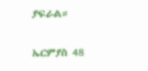ያፍራል።

ኤርምያስ 48